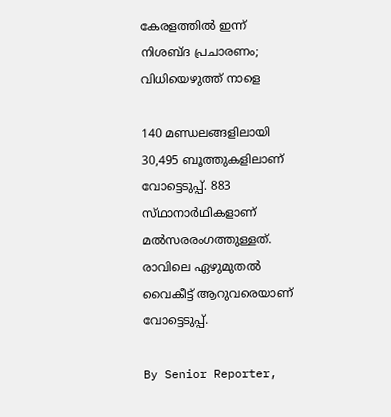കേരളത്തിൽ ഇന്ന് നിശബ്‌ദ പ്രചാരണം; വിധിയെഴുത്ത് നാളെ

140 മണ്ഡലങ്ങളിലായി 30,495 ബൂത്തുകളിലാണ് വോട്ടെടുപ്പ്. 883 സ്‌ഥാനാർഥികളാണ് മൽസരരംഗത്തുള്ളത്. രാവിലെ ഏഴുമുതൽ വൈകീട്ട് ആറുവരെയാണ് വോട്ടെടുപ്പ്.

By Senior Reporter,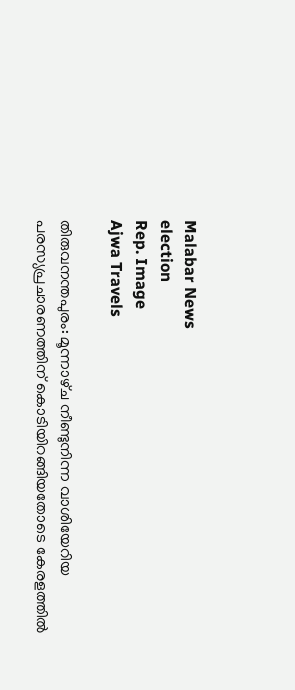Malabar News
election
Rep. Image
Ajwa Travels

തിരുവനന്തപുരം: മൂന്നാഴ്‌ച നീണ്ടുനിന്ന വാശിയേറിയ പരസ്യപ്രചാരണത്തിന് കൊടിയിറങ്ങിയതോടെ കേരളത്തിൽ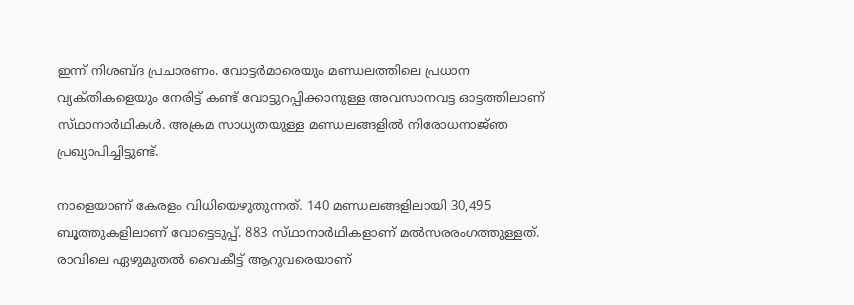ഇന്ന് നിശബ്‌ദ പ്രചാരണം. വോട്ടർമാരെയും മണ്ഡലത്തിലെ പ്രധാന വ്യക്‌തികളെയും നേരിട്ട് കണ്ട് വോട്ടുറപ്പിക്കാനുള്ള അവസാനവട്ട ഓട്ടത്തിലാണ് സ്‌ഥാനാർഥികൾ. അക്രമ സാധ്യതയുള്ള മണ്ഡലങ്ങളിൽ നിരോധനാജ്‌ഞ പ്രഖ്യാപിച്ചിട്ടുണ്ട്.

നാളെയാണ് കേരളം വിധിയെഴുതുന്നത്. 140 മണ്ഡലങ്ങളിലായി 30,495 ബൂത്തുകളിലാണ് വോട്ടെടുപ്പ്. 883 സ്‌ഥാനാർഥികളാണ് മൽസരരംഗത്തുള്ളത്. രാവിലെ ഏഴുമുതൽ വൈകീട്ട് ആറുവരെയാണ്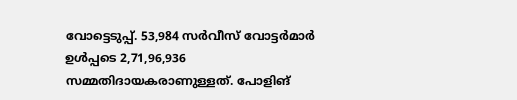വോട്ടെടുപ്പ്. 53,984 സർവീസ് വോട്ടർമാർ ഉൾപ്പടെ 2,71,96,936 സമ്മതിദായകരാണുള്ളത്. പോളിങ്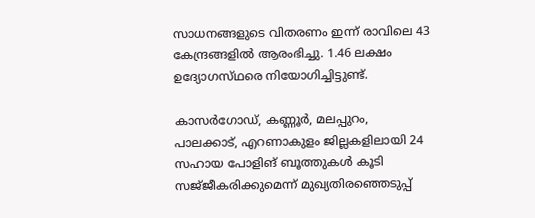സാധനങ്ങളുടെ വിതരണം ഇന്ന് രാവിലെ 43 കേന്ദ്രങ്ങളിൽ ആരംഭിച്ചു. 1.46 ലക്ഷം ഉദ്യോഗസ്‌ഥരെ നിയോഗിച്ചിട്ടുണ്ട്.

കാസർഗോഡ്, കണ്ണൂർ, മലപ്പുറം, പാലക്കാട്, എറണാകുളം ജില്ലകളിലായി 24 സഹായ പോളിങ് ബൂത്തുകൾ കൂടി സജ്‌ജീകരിക്കുമെന്ന് മുഖ്യതിരഞ്ഞെടുപ്പ്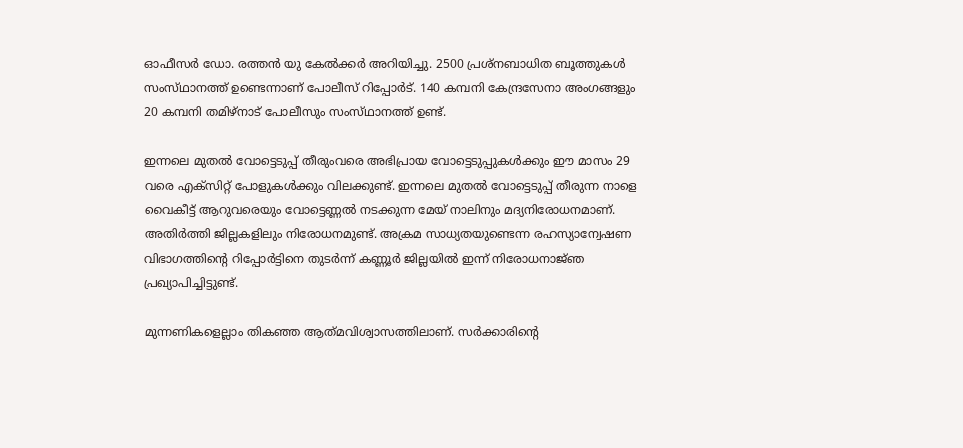ഓഫീസർ ഡോ. രത്തൻ യു കേൽക്കർ അറിയിച്ചു. 2500 പ്രശ്‌നബാധിത ബൂത്തുകൾ സംസ്‌ഥാനത്ത്‌ ഉണ്ടെന്നാണ് പോലീസ് റിപ്പോർട്. 140 കമ്പനി കേന്ദ്രസേനാ അംഗങ്ങളും 20 കമ്പനി തമിഴ്‌നാട് പോലീസും സംസ്‌ഥാനത്ത്‌ ഉണ്ട്.

ഇന്നലെ മുതൽ വോട്ടെടുപ്പ് തീരുംവരെ അഭിപ്രായ വോട്ടെടുപ്പുകൾക്കും ഈ മാസം 29 വരെ എക്‌സിറ്റ് പോളുകൾക്കും വിലക്കുണ്ട്. ഇന്നലെ മുതൽ വോട്ടെടുപ്പ് തീരുന്ന നാളെ വൈകീട്ട് ആറുവരെയും വോട്ടെണ്ണൽ നടക്കുന്ന മേയ് നാലിനും മദ്യനിരോധനമാണ്. അതിർത്തി ജില്ലകളിലും നിരോധനമുണ്ട്. അക്രമ സാധ്യതയുണ്ടെന്ന രഹസ്യാന്വേഷണ വിഭാഗത്തിന്റെ റിപ്പോർട്ടിനെ തുടർന്ന് കണ്ണൂർ ജില്ലയിൽ ഇന്ന് നിരോധനാജ്‌ഞ പ്രഖ്യാപിച്ചിട്ടുണ്ട്.

മുന്നണികളെല്ലാം തികഞ്ഞ ആത്‌മവിശ്വാസത്തിലാണ്. സർക്കാരിന്റെ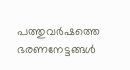പത്തുവർഷത്തെ ഭരണനേട്ടങ്ങൾ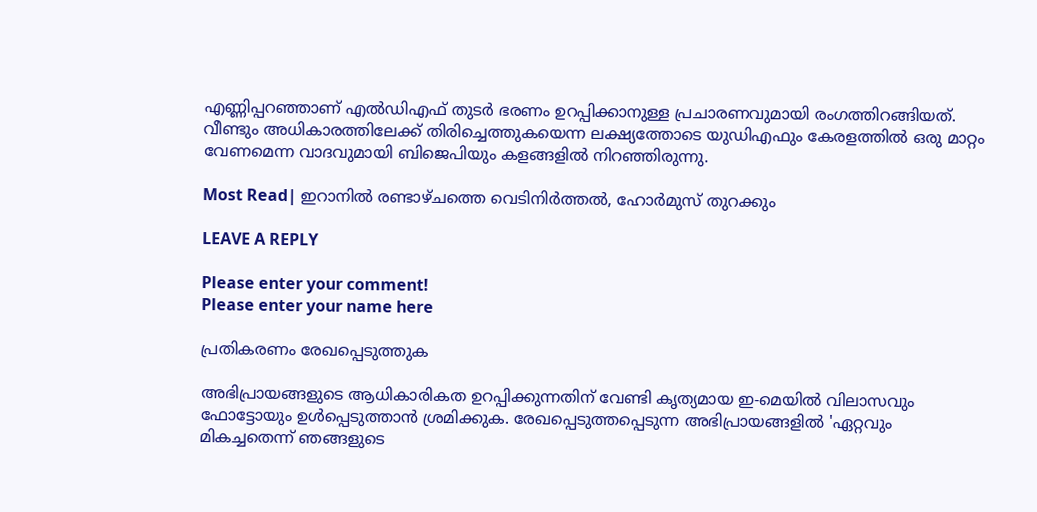എണ്ണിപ്പറഞ്ഞാണ് എൽഡിഎഫ് തുടർ ഭരണം ഉറപ്പിക്കാനുള്ള പ്രചാരണവുമായി രംഗത്തിറങ്ങിയത്. വീണ്ടും അധികാരത്തിലേക്ക് തിരിച്ചെത്തുകയെന്ന ലക്ഷ്യത്തോടെ യുഡിഎഫും കേരളത്തിൽ ഒരു മാറ്റം വേണമെന്ന വാദവുമായി ബിജെപിയും കളങ്ങളിൽ നിറഞ്ഞിരുന്നു.

Most Read| ഇറാനിൽ രണ്ടാഴ്‌ചത്തെ വെടിനിർത്തൽ, ഹോർമുസ് തുറക്കും

LEAVE A REPLY

Please enter your comment!
Please enter your name here

പ്രതികരണം രേഖപ്പെടുത്തുക

അഭിപ്രായങ്ങളുടെ ആധികാരികത ഉറപ്പിക്കുന്നതിന് വേണ്ടി കൃത്യമായ ഇ-മെയിൽ വിലാസവും ഫോട്ടോയും ഉൾപ്പെടുത്താൻ ശ്രമിക്കുക. രേഖപ്പെടുത്തപ്പെടുന്ന അഭിപ്രായങ്ങളിൽ 'ഏറ്റവും മികച്ചതെന്ന് ഞങ്ങളുടെ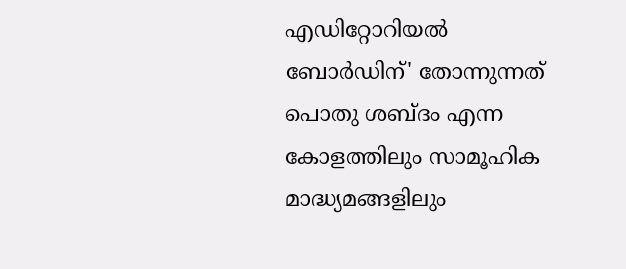എഡിറ്റോറിയൽ ബോർഡിന്' തോന്നുന്നത് പൊതു ശബ്‌ദം എന്ന കോളത്തിലും സാമൂഹിക മാദ്ധ്യമങ്ങളിലും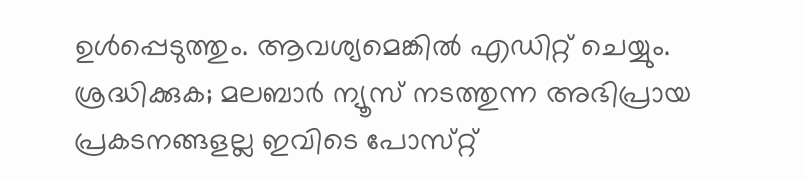ഉൾപ്പെടുത്തും. ആവശ്യമെങ്കിൽ എഡിറ്റ് ചെയ്യും. ശ്രദ്ധിക്കുക; മലബാർ ന്യൂസ് നടത്തുന്ന അഭിപ്രായ പ്രകടനങ്ങളല്ല ഇവിടെ പോസ്‌റ്റ്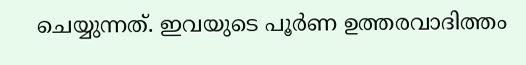ചെയ്യുന്നത്. ഇവയുടെ പൂർണ ഉത്തരവാദിത്തം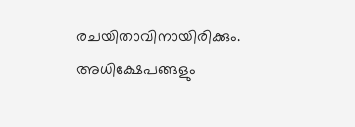രചയിതാവിനായിരിക്കും. അധിക്ഷേപങ്ങളും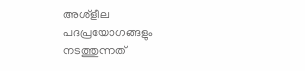അശ്‌ളീല പദപ്രയോഗങ്ങളും നടത്തുന്നത്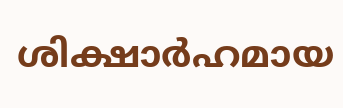ശിക്ഷാർഹമായ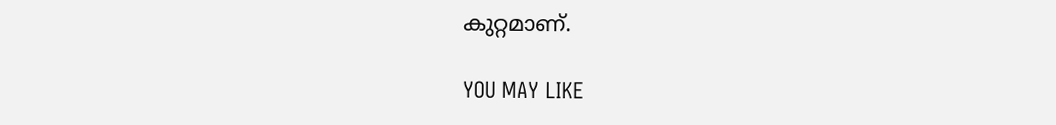കുറ്റമാണ്.

YOU MAY LIKE